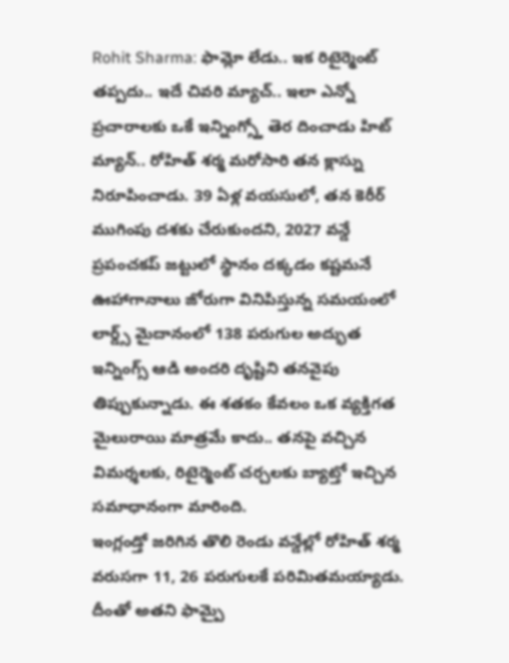Rohit Sharma: ఫామ్లో లేడు.. ఇక రిటైర్మెంట్ తప్పదు.. ఇదే చివరి మ్యాచ్.. ఇలా ఎన్నో ప్రచారాలకు ఒకే ఇన్నింగ్స్తో తెర దించాడు హిట్ మ్యాన్.. రోహిత్ శర్మ మరోసారి తన క్లాస్ను నిరూపించాడు. 39 ఏళ్ల వయసులో, తన కెరీర్ ముగింపు దశకు చేరుకుందని, 2027 వన్డే ప్రపంచకప్ జట్టులో స్థానం దక్కడం కష్టమనే ఊహాగానాలు జోరుగా వినిపిస్తున్న సమయంలో లార్డ్స్ మైదానంలో 138 పరుగుల అద్భుత ఇన్నింగ్స్ ఆడి అందరి దృష్టిని తనవైపు తిప్పుకున్నాడు. ఈ శతకం కేవలం ఒక వ్యక్తిగత మైలురాయి మాత్రమే కాదు.. తనపై వచ్చిన విమర్శలకు, రిటైర్మెంట్ చర్చలకు బ్యాట్తో ఇచ్చిన సమాధానంగా మారింది.
ఇంగ్లండ్తో జరిగిన తొలి రెండు వన్డేల్లో రోహిత్ శర్మ వరుసగా 11, 26 పరుగులకే పరిమితమయ్యాడు. దీంతో అతని ఫామ్పై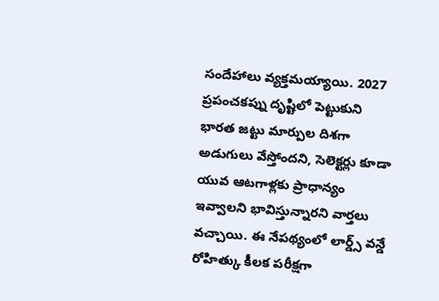సందేహాలు వ్యక్తమయ్యాయి. 2027 ప్రపంచకప్ను దృష్టిలో పెట్టుకుని భారత జట్టు మార్పుల దిశగా అడుగులు వేస్తోందని, సెలెక్టర్లు కూడా యువ ఆటగాళ్లకు ప్రాధాన్యం ఇవ్వాలని భావిస్తున్నారని వార్తలు వచ్చాయి. ఈ నేపథ్యంలో లార్డ్స్ వన్డే రోహిత్కు కీలక పరీక్షగా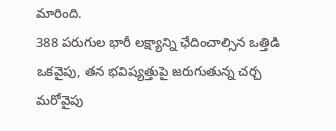మారింది.
388 పరుగుల భారీ లక్ష్యాన్ని ఛేదించాల్సిన ఒత్తిడి ఒకవైపు, తన భవిష్యత్తుపై జరుగుతున్న చర్చ మరోవైపు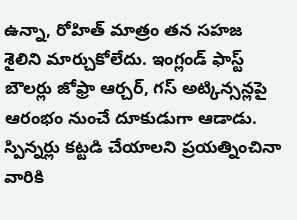ఉన్నా, రోహిత్ మాత్రం తన సహజ శైలిని మార్చుకోలేదు. ఇంగ్లండ్ ఫాస్ట్ బౌలర్లు జోఫ్రా ఆర్చర్, గస్ అట్కిన్సన్లపై ఆరంభం నుంచే దూకుడుగా ఆడాడు. స్పిన్నర్లు కట్టడి చేయాలని ప్రయత్నించినా వారికి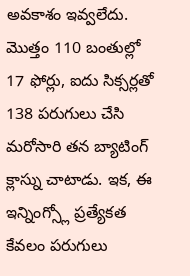అవకాశం ఇవ్వలేదు. మొత్తం 110 బంతుల్లో 17 ఫోర్లు, ఐదు సిక్సర్లతో 138 పరుగులు చేసి మరోసారి తన బ్యాటింగ్ క్లాస్ను చాటాడు. ఇక, ఈ ఇన్నింగ్స్లో ప్రత్యేకత కేవలం పరుగులు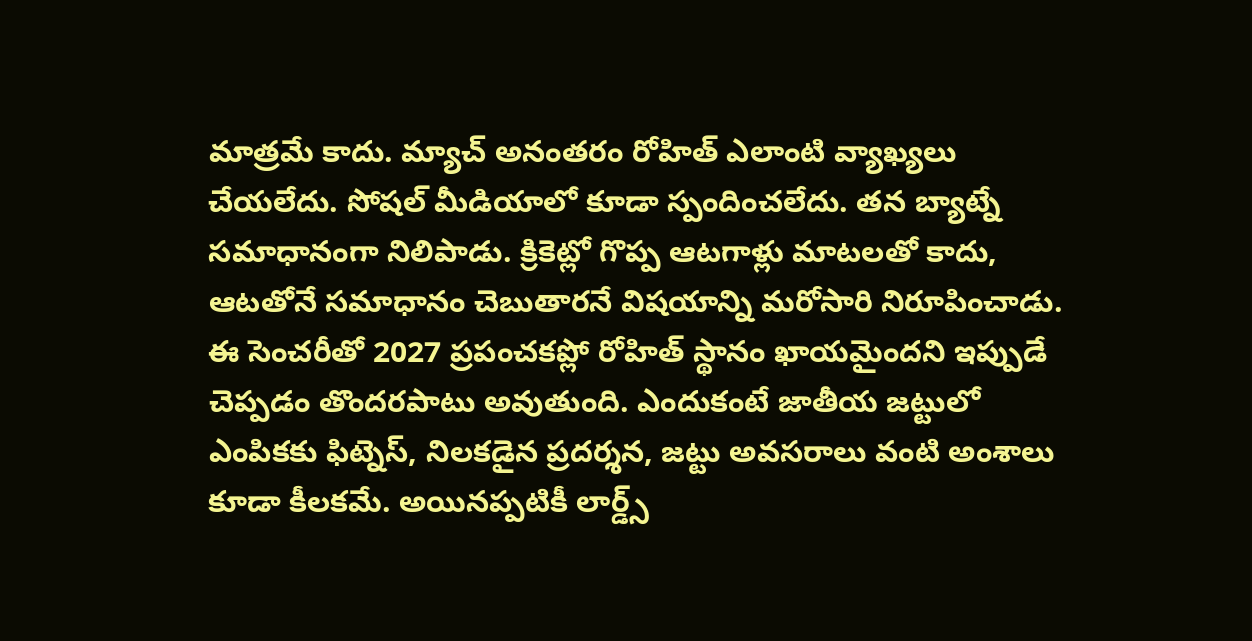మాత్రమే కాదు. మ్యాచ్ అనంతరం రోహిత్ ఎలాంటి వ్యాఖ్యలు చేయలేదు. సోషల్ మీడియాలో కూడా స్పందించలేదు. తన బ్యాట్నే సమాధానంగా నిలిపాడు. క్రికెట్లో గొప్ప ఆటగాళ్లు మాటలతో కాదు, ఆటతోనే సమాధానం చెబుతారనే విషయాన్ని మరోసారి నిరూపించాడు.
ఈ సెంచరీతో 2027 ప్రపంచకప్లో రోహిత్ స్థానం ఖాయమైందని ఇప్పుడే చెప్పడం తొందరపాటు అవుతుంది. ఎందుకంటే జాతీయ జట్టులో ఎంపికకు ఫిట్నెస్, నిలకడైన ప్రదర్శన, జట్టు అవసరాలు వంటి అంశాలు కూడా కీలకమే. అయినప్పటికీ లార్డ్స్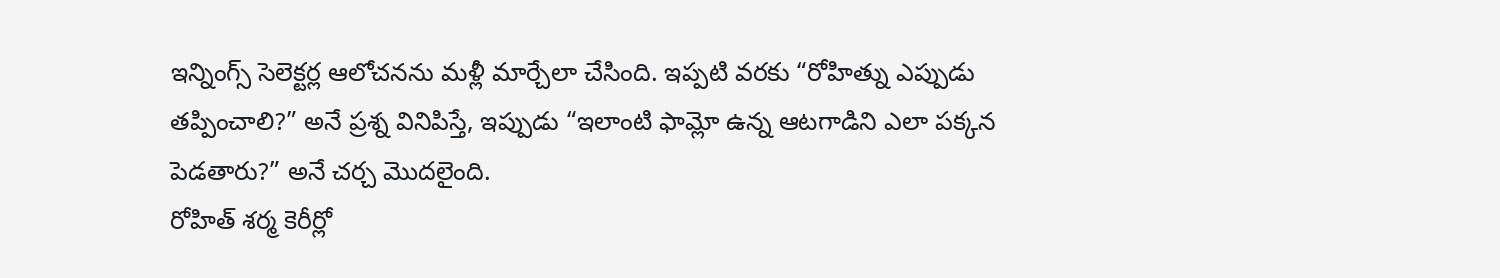ఇన్నింగ్స్ సెలెక్టర్ల ఆలోచనను మళ్లీ మార్చేలా చేసింది. ఇప్పటి వరకు “రోహిత్ను ఎప్పుడు తప్పించాలి?” అనే ప్రశ్న వినిపిస్తే, ఇప్పుడు “ఇలాంటి ఫామ్లో ఉన్న ఆటగాడిని ఎలా పక్కన పెడతారు?” అనే చర్చ మొదలైంది.
రోహిత్ శర్మ కెరీర్లో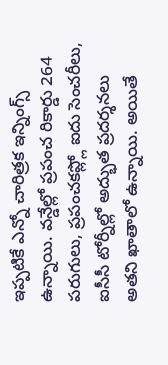ఇప్పటికే ఎన్నో చారిత్రక ఇన్నింగ్స్ ఉన్నాయి. వన్డేల్లో ప్రపంచ రికార్డు 264 పరుగులు, ప్రపంచకప్ల్లో ఐదు సెంచరీలు, ఐసీసీ టోర్నీల్లో అద్భుత ప్రదర్శనలు అతని ఖాతాలో ఉన్నాయి. అయితే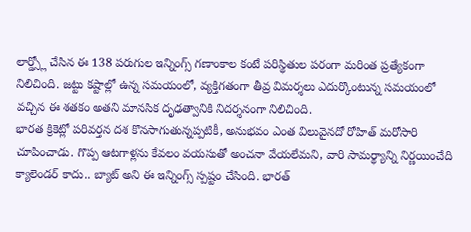లార్డ్స్లో చేసిన ఈ 138 పరుగుల ఇన్నింగ్స్ గణాంకాల కంటే పరిస్థితుల పరంగా మరింత ప్రత్యేకంగా నిలిచింది. జట్టు కష్టాల్లో ఉన్న సమయంలో, వ్యక్తిగతంగా తీవ్ర విమర్శలు ఎదుర్కొంటున్న సమయంలో వచ్చిన ఈ శతకం అతని మానసిక దృఢత్వానికి నిదర్శనంగా నిలిచింది.
భారత క్రికెట్లో పరివర్తన దశ కొనసాగుతున్నప్పటికీ, అనుభవం ఎంత విలువైనదో రోహిత్ మరోసారి చూపించాడు. గొప్ప ఆటగాళ్లను కేవలం వయసుతో అంచనా వేయలేమని, వారి సామర్థ్యాన్ని నిర్ణయించేది క్యాలెండర్ కాదు.. బ్యాట్ అని ఈ ఇన్నింగ్స్ స్పష్టం చేసింది. భారత్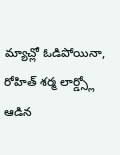మ్యాచ్లో ఓడిపోయినా, రోహిత్ శర్మ లార్డ్స్లో ఆడిన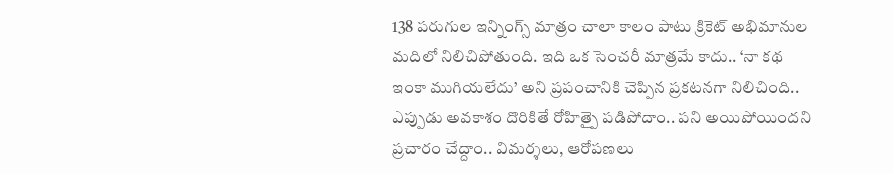138 పరుగుల ఇన్నింగ్స్ మాత్రం చాలా కాలం పాటు క్రికెట్ అభిమానుల మదిలో నిలిచిపోతుంది. ఇది ఒక సెంచరీ మాత్రమే కాదు.. ‘నా కథ ఇంకా ముగియలేదు’ అని ప్రపంచానికి చెప్పిన ప్రకటనగా నిలిచింది.. ఎప్పుడు అవకాశం దొరికితే రోహిత్పై పడిపోదాం.. పని అయిపోయిందని ప్రచారం చేద్దాం.. విమర్శలు, ఆరోపణలు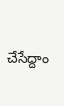చేసేద్దాం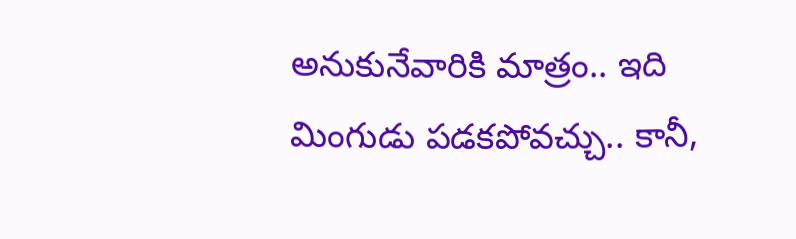అనుకునేవారికి మాత్రం.. ఇది మింగుడు పడకపోవచ్చు.. కానీ,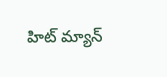హిట్ మ్యాన్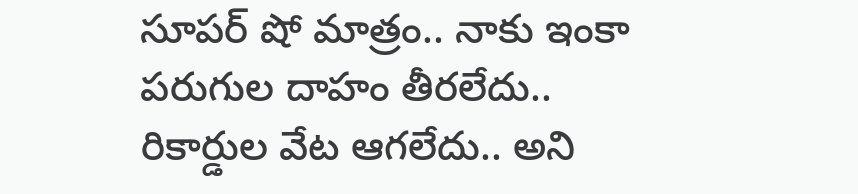సూపర్ షో మాత్రం.. నాకు ఇంకా పరుగుల దాహం తీరలేదు.. రికార్డుల వేట ఆగలేదు.. అని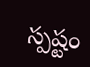స్పష్టం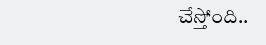చేస్తోంది..